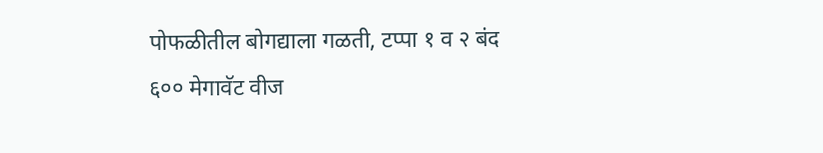पोफळीतील बोगद्याला गळती, टप्पा १ व २ बंद
६०० मेगावॅट वीज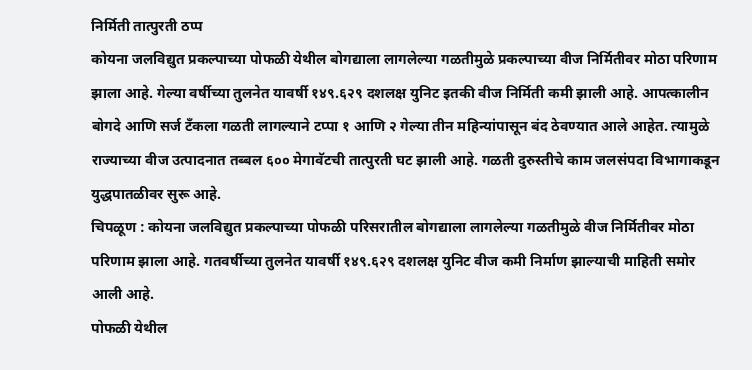निर्मिती तात्पुरती ठप्प
कोयना जलविद्युत प्रकल्पाच्या पोफळी येथील बोगद्याला लागलेल्या गळतीमुळे प्रकल्पाच्या वीज निर्मितीवर मोठा परिणाम झाला आहे. गेल्या वर्षीच्या तुलनेत यावर्षी १४९.६२९ दशलक्ष युनिट इतकी वीज निर्मिती कमी झाली आहे. आपत्कालीन बोगदे आणि सर्ज टँकला गळती लागल्याने टप्पा १ आणि २ गेल्या तीन महिन्यांपासून बंद ठेवण्यात आले आहेत. त्यामुळे राज्याच्या वीज उत्पादनात तब्बल ६०० मेगावॅटची तात्पुरती घट झाली आहे. गळती दुरुस्तीचे काम जलसंपदा विभागाकडून युद्धपातळीवर सुरू आहे.
चिपळूण : कोयना जलविद्युत प्रकल्पाच्या पोफळी परिसरातील बोगद्याला लागलेल्या गळतीमुळे वीज निर्मितीवर मोठा परिणाम झाला आहे. गतवर्षीच्या तुलनेत यावर्षी १४९.६२९ दशलक्ष युनिट वीज कमी निर्माण झाल्याची माहिती समोर आली आहे.
पोफळी येथील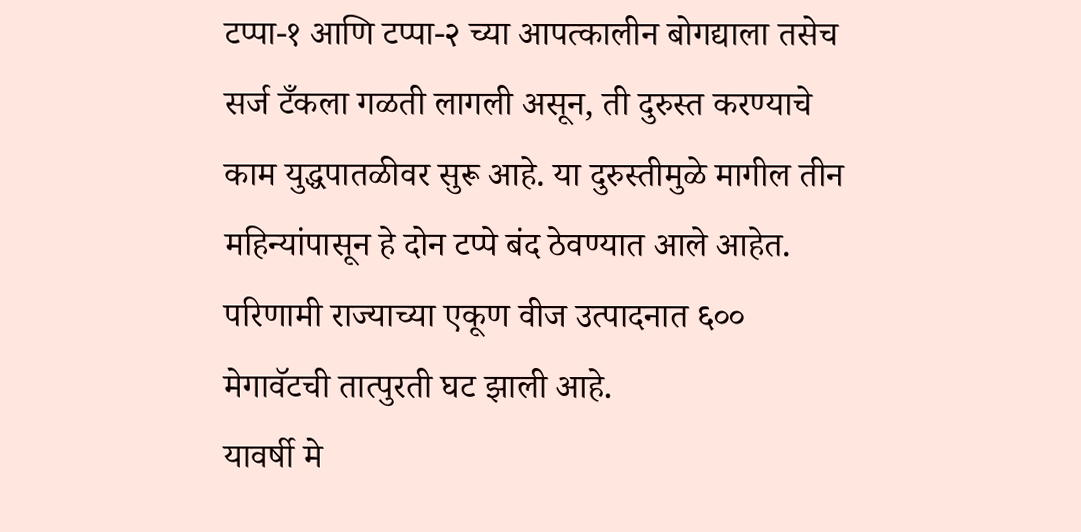टप्पा-१ आणि टप्पा-२ च्या आपत्कालीन बोगद्याला तसेच सर्ज टँकला गळती लागली असून, ती दुरुस्त करण्याचे काम युद्धपातळीवर सुरू आहे. या दुरुस्तीमुळे मागील तीन महिन्यांपासून हे दोन टप्पे बंद ठेवण्यात आले आहेत. परिणामी राज्याच्या एकूण वीज उत्पादनात ६०० मेगावॅटची तात्पुरती घट झाली आहे.
यावर्षी मे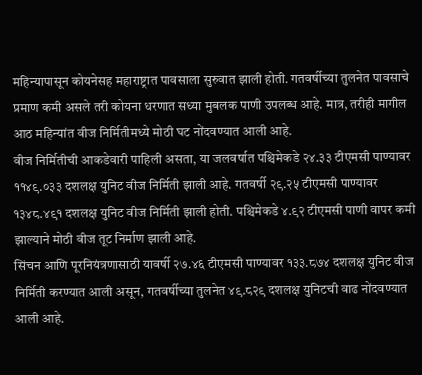महिन्यापासून कोयनेसह महाराष्ट्रात पावसाला सुरुवात झाली होती. गतवर्षीच्या तुलनेत पावसाचे प्रमाण कमी असले तरी कोयना धरणात सध्या मुबलक पाणी उपलब्ध आहे. मात्र, तरीही मागील आठ महिन्यांत वीज निर्मितीमध्ये मोठी घट नोंदवण्यात आली आहे.
वीज निर्मितीची आकडेवारी पाहिली असता, या जलवर्षात पश्चिमेकडे २४.३३ टीएमसी पाण्यावर ११४९.०३३ दशलक्ष युनिट वीज निर्मिती झाली आहे. गतवर्षी २९.२५ टीएमसी पाण्यावर १३४८.४९१ दशलक्ष युनिट वीज निर्मिती झाली होती. पश्चिमेकडे ४.९२ टीएमसी पाणी वापर कमी झाल्याने मोठी वीज तूट निर्माण झाली आहे.
सिंचन आणि पूरनियंत्रणासाठी यावर्षी २७.४६ टीएमसी पाण्यावर १३३.८७४ दशलक्ष युनिट वीज निर्मिती करण्यात आली असून, गतवर्षीच्या तुलनेत ४९.८२९ दशलक्ष युनिटची वाढ नोंदवण्यात आली आहे.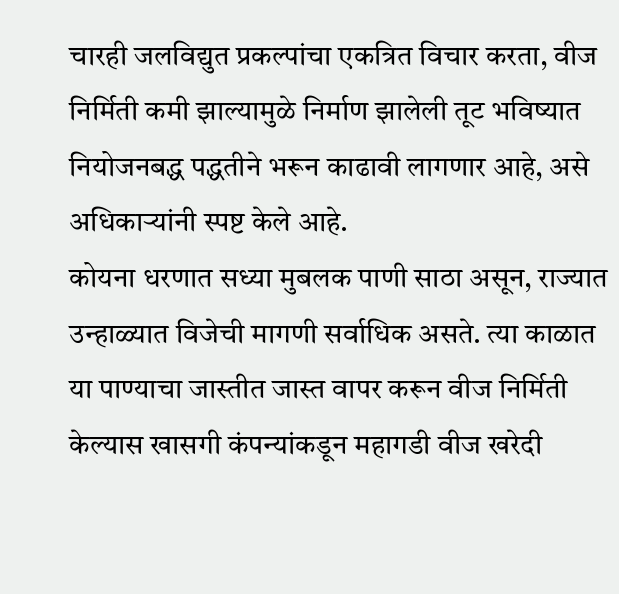चारही जलविद्युत प्रकल्पांचा एकत्रित विचार करता, वीज निर्मिती कमी झाल्यामुळे निर्माण झालेली तूट भविष्यात नियोजनबद्ध पद्धतीने भरून काढावी लागणार आहे, असे अधिकाऱ्यांनी स्पष्ट केले आहे.
कोयना धरणात सध्या मुबलक पाणी साठा असून, राज्यात उन्हाळ्यात विजेची मागणी सर्वाधिक असते. त्या काळात या पाण्याचा जास्तीत जास्त वापर करून वीज निर्मिती केल्यास खासगी कंपन्यांकडून महागडी वीज खरेदी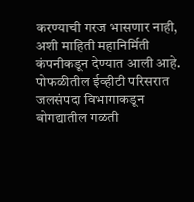करण्याची गरज भासणार नाही, अशी माहिती महानिर्मिती कंपनीकडून देण्यात आली आहे.
पोफळीतील ईव्हीटी परिसरात जलसंपदा विभागाकडून बोगद्यातील गळती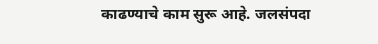काढण्याचे काम सुरू आहे. जलसंपदा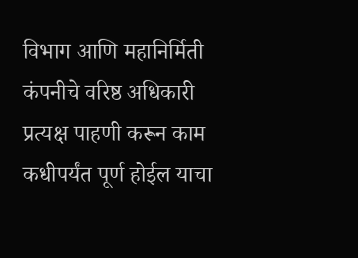विभाग आणि महानिर्मिती कंपनीचे वरिष्ठ अधिकारी प्रत्यक्ष पाहणी करून काम कधीपर्यंत पूर्ण होईल याचा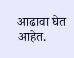आढावा घेत आहेत.